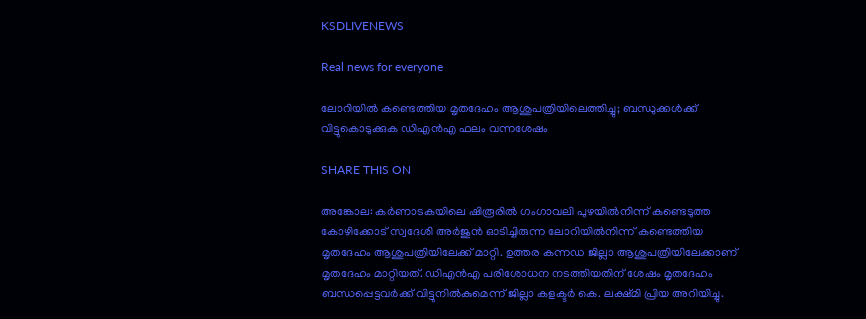KSDLIVENEWS

Real news for everyone

ലോറിയിൽ കണ്ടെത്തിയ മൃതദേഹം ആശുപത്രിയിലെത്തിച്ചു; ബന്ധുക്കൾക്ക് വിട്ടുകൊടുക്കുക ഡിഎൻഎ ഫലം വന്നശേഷം

SHARE THIS ON

അങ്കോല: കര്‍ണാടകയിലെ ഷിരൂരില്‍ ഗംഗാവലി പുഴയില്‍നിന്ന് കണ്ടെടുത്ത കോഴിക്കോട് സ്വദേശി അര്‍ജുന്‍ ഓടിച്ചിരുന്ന ലോറിയില്‍നിന്ന് കണ്ടെത്തിയ മൃതദേഹം ആശുപത്രിയിലേക്ക് മാറ്റി. ഉത്തര കന്നഡ ജില്ലാ ആശുപത്രിയിലേക്കാണ് മൃതദേഹം മാറ്റിയത്. ഡിഎന്‍എ പരിശോധന നടത്തിയതിന് ശേഷം മൃതദേഹം ബന്ധപ്പെട്ടവര്‍ക്ക് വിട്ടുനില്‍കുമെന്ന് ജില്ലാ കളക്ടര്‍ കെ. ലക്ഷ്മി പ്രിയ അറിയിച്ചു.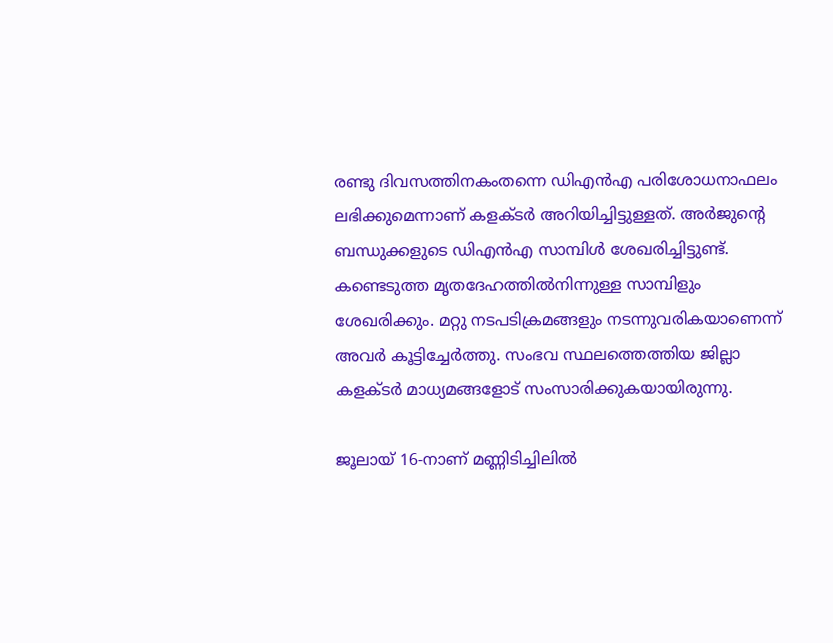രണ്ടു ദിവസത്തിനകംതന്നെ ഡിഎന്‍എ പരിശോധനാഫലം ലഭിക്കുമെന്നാണ് കളക്ടര്‍ അറിയിച്ചിട്ടുള്ളത്. അര്‍ജുന്റെ ബന്ധുക്കളുടെ ഡിഎന്‍എ സാമ്പിള്‍ ശേഖരിച്ചിട്ടുണ്ട്. കണ്ടെടുത്ത മൃതദേഹത്തില്‍നിന്നുള്ള സാമ്പിളും ശേഖരിക്കും. മറ്റു നടപടിക്രമങ്ങളും നടന്നുവരികയാണെന്ന്‌ അവര്‍ കൂട്ടിച്ചേര്‍ത്തു. സംഭവ സ്ഥലത്തെത്തിയ ജില്ലാ കളക്ടര്‍ മാധ്യമങ്ങളോട് സംസാരിക്കുകയായിരുന്നു.

ജൂലായ് 16-നാണ് മണ്ണിടിച്ചിലില്‍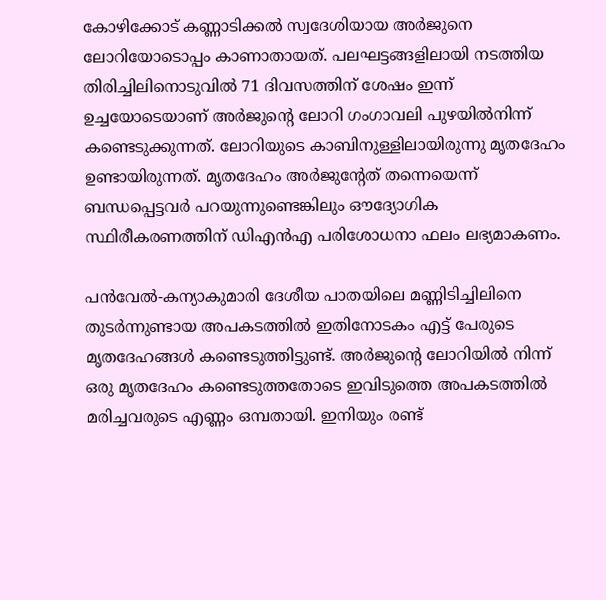കോഴിക്കോട് കണ്ണാടിക്കല്‍ സ്വദേശിയായ അര്‍ജുനെ ലോറിയോടൊപ്പം കാണാതായത്. പലഘട്ടങ്ങളിലായി നടത്തിയ തിരിച്ചിലിനൊടുവില്‍ 71 ദിവസത്തിന് ശേഷം ഇന്ന് ഉച്ചയോടെയാണ് അര്‍ജുന്റെ ലോറി ഗംഗാവലി പുഴയില്‍നിന്ന് കണ്ടെടുക്കുന്നത്. ലോറിയുടെ കാബിനുള്ളിലായിരുന്നു മൃതദേഹം ഉണ്ടായിരുന്നത്. മൃതദേഹം അര്‍ജുന്റേത് തന്നെയെന്ന് ബന്ധപ്പെട്ടവര്‍ പറയുന്നുണ്ടെങ്കിലും ഔദ്യോഗിക സ്ഥിരീകരണത്തിന് ഡിഎന്‍എ പരിശോധനാ ഫലം ലഭ്യമാകണം.

പന്‍വേല്‍-കന്യാകുമാരി ദേശീയ പാതയിലെ മണ്ണിടിച്ചിലിനെ തുടര്‍ന്നുണ്ടായ അപകടത്തില്‍ ഇതിനോടകം എട്ട് പേരുടെ മൃതദേഹങ്ങള്‍ കണ്ടെടുത്തിട്ടുണ്ട്. അര്‍ജുന്റെ ലോറിയില്‍ നിന്ന് ഒരു മൃതദേഹം കണ്ടെടുത്തതോടെ ഇവിടുത്തെ അപകടത്തില്‍ മരിച്ചവരുടെ എണ്ണം ഒമ്പതായി. ഇനിയും രണ്ട്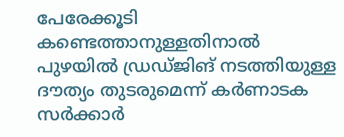പേരേക്കൂടി കണ്ടെത്താനുള്ളതിനാല്‍ പുഴയില്‍ ഡ്രഡ്ജിങ് നടത്തിയുള്ള ദൗത്യം തുടരുമെന്ന് കര്‍ണാടക സര്‍ക്കാര്‍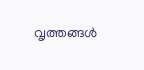വൃത്തങ്ങള്‍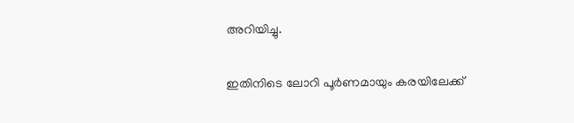അറിയിച്ചു.

ഇതിനിടെ ലോറി പൂര്‍ണമായും കരയിലേക്ക്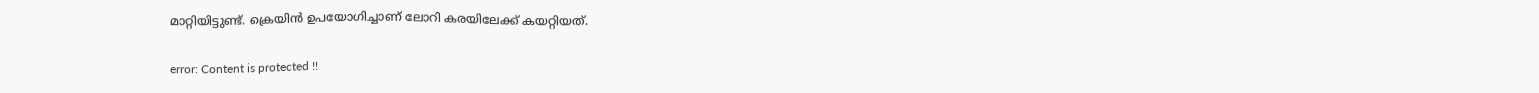മാറ്റിയിട്ടുണ്ട്. ക്രെയിന്‍ ഉപയോഗിച്ചാണ് ലോറി കരയിലേക്ക് കയറ്റിയത്.

error: Content is protected !!